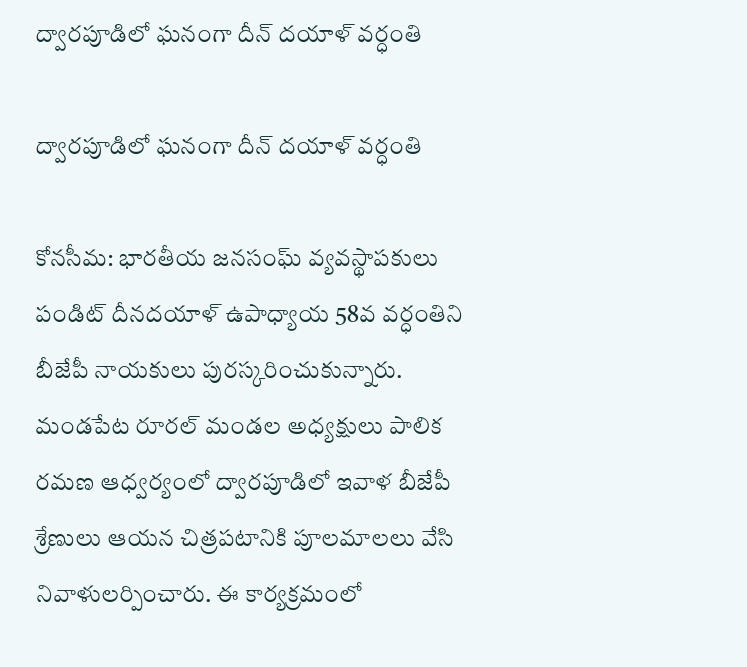ద్వారపూడిలో ఘనంగా దీన్ దయాళ్ వర్ధంతి

ద్వారపూడిలో ఘనంగా దీన్ దయాళ్ వర్ధంతి

కోనసీమ: భారతీయ జనసంఘ్ వ్యవస్థాపకులు పండిట్ దీనదయాళ్ ఉపాధ్యాయ 58వ వర్ధంతిని బీజేపీ నాయకులు పురస్కరించుకున్నారు. మండపేట రూరల్ మండల అధ్యక్షులు పాలిక రమణ ఆధ్వర్యంలో ద్వారపూడిలో ఇవాళ బీజేపీ శ్రేణులు ఆయన చిత్రపటానికి పూలమాలలు వేసి నివాళులర్పించారు. ఈ కార్యక్రమంలో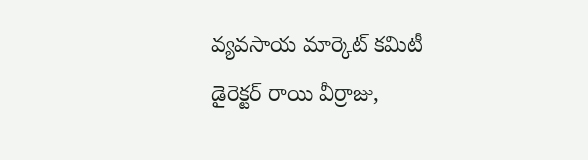వ్యవసాయ మార్కెట్ కమిటీ డైరెక్టర్ రాయి వీర్రాజు,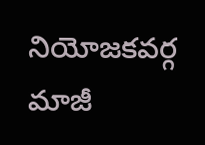నియోజకవర్గ మాజీ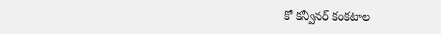కో కన్వీనర్ కంకటాల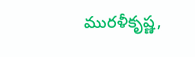మురళీకృష్ణ,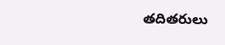తదితరులు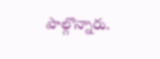పాల్గొన్నారు.